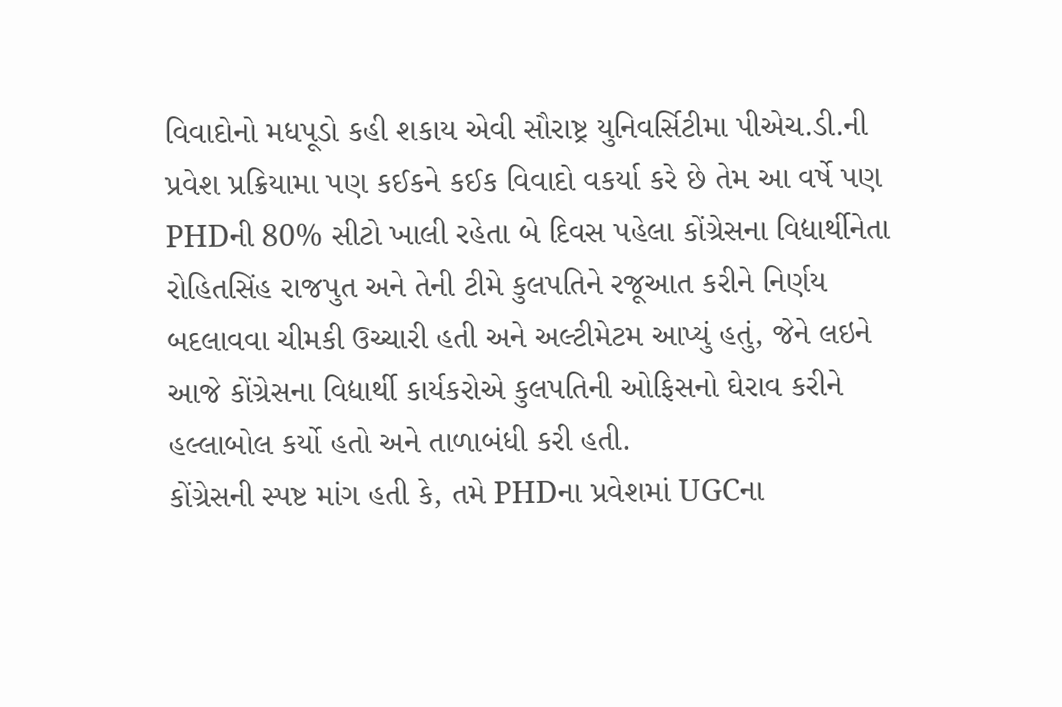વિવાદોનો મધપૂડો કહી શકાય એવી સૌરાષ્ટ્ર યુનિવર્સિટીમા પીએચ.ડી.ની પ્રવેશ પ્રક્રિયામા પણ કઈકને કઈક વિવાદો વકર્યા કરે છે તેમ આ વર્ષે પણ PHDની 80% સીટો ખાલી રહેતા બે દિવસ પહેલા કોંગ્રેસના વિદ્યાર્થીનેતા રોહિતસિંહ રાજપુત અને તેની ટીમે કુલપતિને રજૂઆત કરીને નિર્ણય બદલાવવા ચીમકી ઉચ્ચારી હતી અને અલ્ટીમેટમ આપ્યું હતું, જેને લઇને આજે કોંગ્રેસના વિદ્યાર્થી કાર્યકરોએ કુલપતિની ઓફિસનો ઘેરાવ કરીને હલ્લાબોલ કર્યો હતો અને તાળાબંધી કરી હતી.
કોંગ્રેસની સ્પષ્ટ માંગ હતી કે, તમે PHDના પ્રવેશમાં UGCના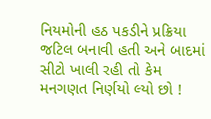નિયમોની હઠ પકડીને પ્રક્રિયા જટિલ બનાવી હતી અને બાદમાં સીટો ખાલી રહી તો કેમ મનગણત નિર્ણયો લ્યો છો !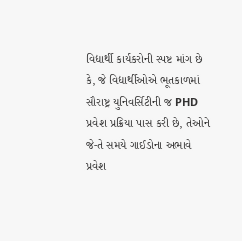વિદ્યાર્થી કાર્યકરોની સ્પષ્ટ માંગ છે કે, જે વિદ્યાર્થીઓએ ભૂતકાળમાં સૌરાષ્ટ્ર યુનિવર્સિટીની જ PHD પ્રવેશ પ્રક્રિયા પાસ કરી છે, તેઓને જે-તે સમયે ગાઈડોના અભાવે પ્રવેશ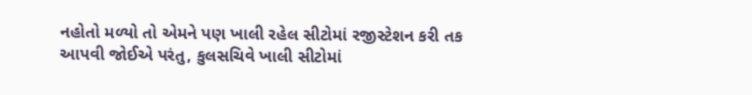નહોતો મળ્યો તો એમને પણ ખાલી રહેલ સીટોમાં રજીસ્ટેશન કરી તક આપવી જોઈએ પરંતુ, કુલસચિવે ખાલી સીટોમાં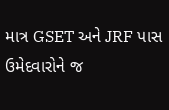માત્ર GSET અને JRF પાસ ઉમેદવારોને જ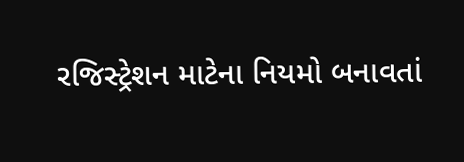રજિસ્ટ્રેશન માટેના નિયમો બનાવતાં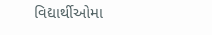વિદ્યાર્થીઓમા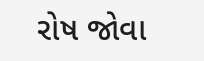રોષ જોવા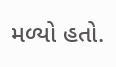મળ્યો હતો.